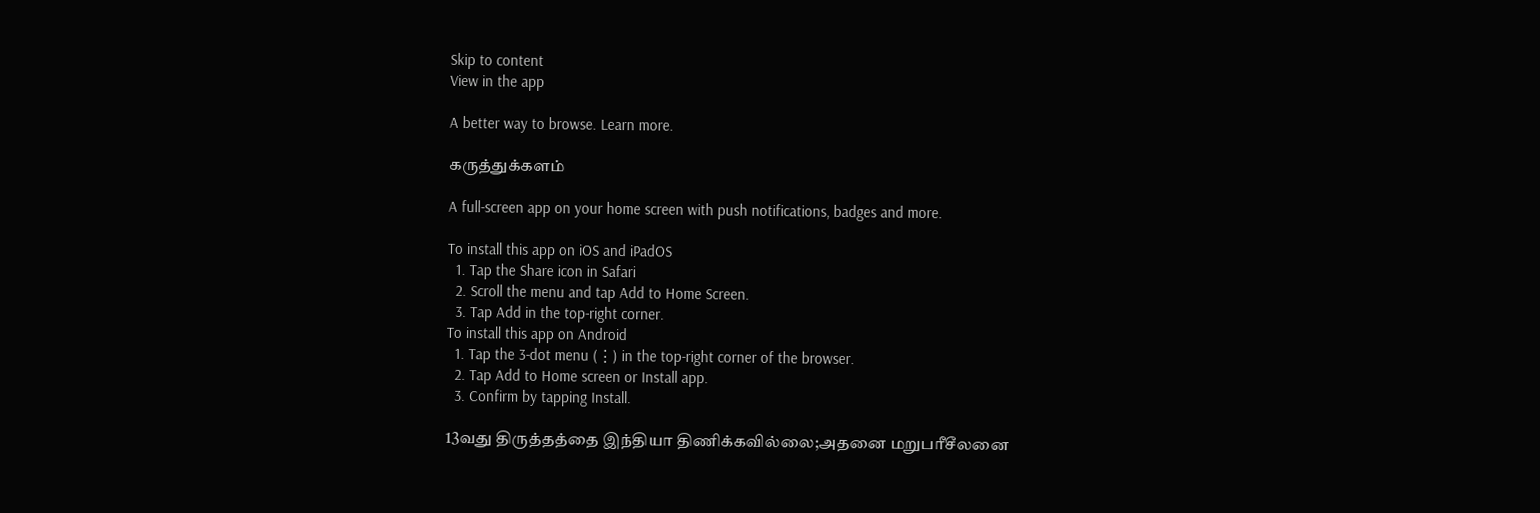Skip to content
View in the app

A better way to browse. Learn more.

கருத்துக்களம்

A full-screen app on your home screen with push notifications, badges and more.

To install this app on iOS and iPadOS
  1. Tap the Share icon in Safari
  2. Scroll the menu and tap Add to Home Screen.
  3. Tap Add in the top-right corner.
To install this app on Android
  1. Tap the 3-dot menu (⋮) in the top-right corner of the browser.
  2. Tap Add to Home screen or Install app.
  3. Confirm by tapping Install.

13வது திருத்தத்தை இந்தியா திணிக்கவில்லை;அதனை மறுபரீசீலனை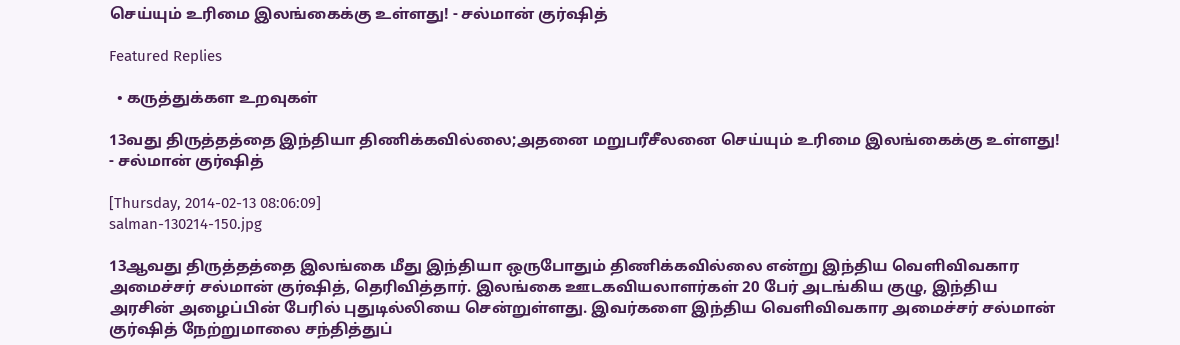செய்யும் உரிமை இலங்கைக்கு உள்ளது! - சல்மான் குர்ஷித்

Featured Replies

  • கருத்துக்கள உறவுகள்

13வது திருத்தத்தை இந்தியா திணிக்கவில்லை;அதனை மறுபரீசீலனை செய்யும் உரிமை இலங்கைக்கு உள்ளது! - சல்மான் குர்ஷித்

[Thursday, 2014-02-13 08:06:09]
salman-130214-150.jpg

13ஆவது திருத்தத்தை இலங்கை மீது இந்தியா ஒருபோதும் திணிக்கவில்லை என்று இந்திய வெளிவிவகார அமைச்சர் சல்மான் குர்ஷித், தெரிவித்தார். இலங்கை ஊடகவியலாளர்கள் 20 பேர் அடங்கிய குழு, இந்திய அரசின் அழைப்பின் பேரில் புதுடில்லியை சென்றுள்ளது. இவர்களை இந்திய வெளிவிவகார அமைச்சர் சல்மான் குர்ஷித் நேற்றுமாலை சந்தித்துப்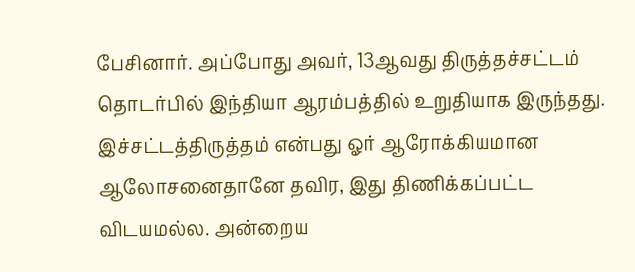பேசினார். அப்போது அவர், 13ஆவது திருத்தச்சட்டம் தொடர்பில் இந்தியா ஆரம்பத்தில் உறுதியாக இருந்தது. இச்சட்டத்திருத்தம் என்பது ஓர் ஆரோக்கியமான ஆலோசனைதானே தவிர, இது திணிக்கப்பட்ட விடயமல்ல. அன்றைய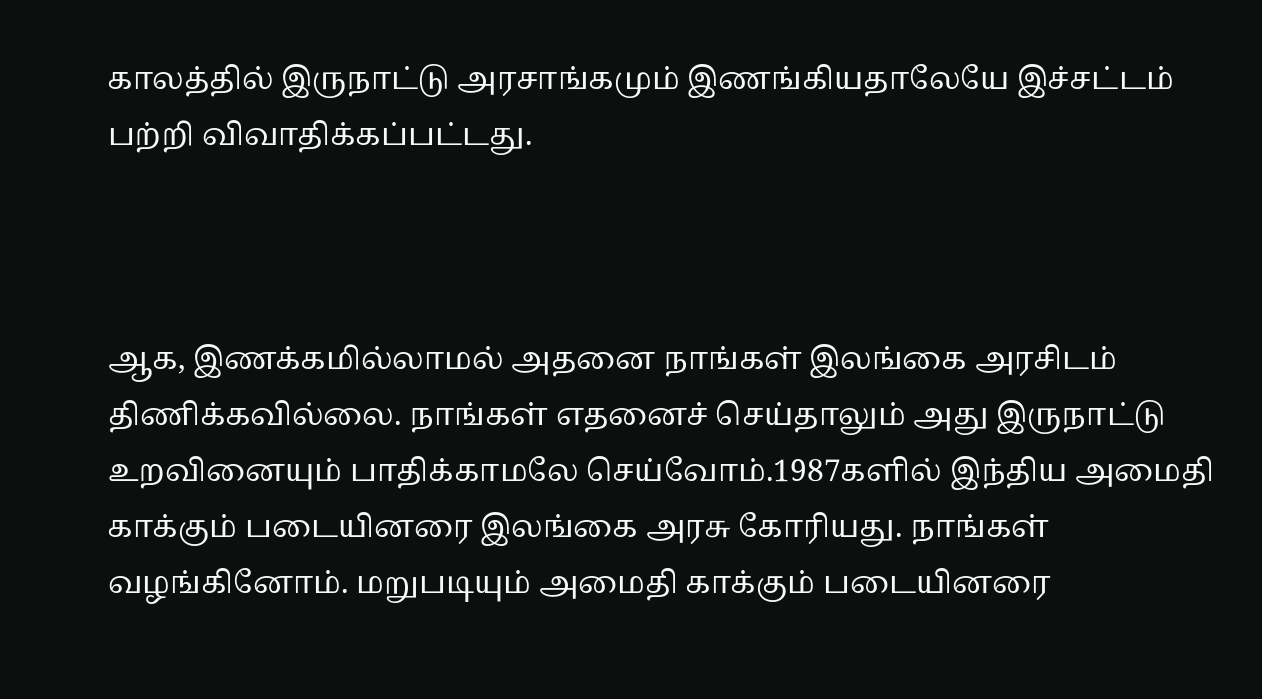காலத்தில் இருநாட்டு அரசாங்கமும் இணங்கியதாலேயே இச்சட்டம் பற்றி விவாதிக்கப்பட்டது.



ஆக, இணக்கமில்லாமல் அதனை நாங்கள் இலங்கை அரசிடம் திணிக்கவில்லை. நாங்கள் எதனைச் செய்தாலும் அது இருநாட்டு உறவினையும் பாதிக்காமலே செய்வோம்.1987களில் இந்திய அமைதி காக்கும் படையினரை இலங்கை அரசு கோரியது. நாங்கள் வழங்கினோம். மறுபடியும் அமைதி காக்கும் படையினரை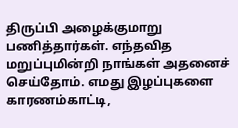திருப்பி அழைக்குமாறு பணித்தார்கள். எந்தவித மறுப்புமின்றி நாங்கள் அதனைச் செய்தோம். எமது இழப்புகளை காரணம்காட்டி,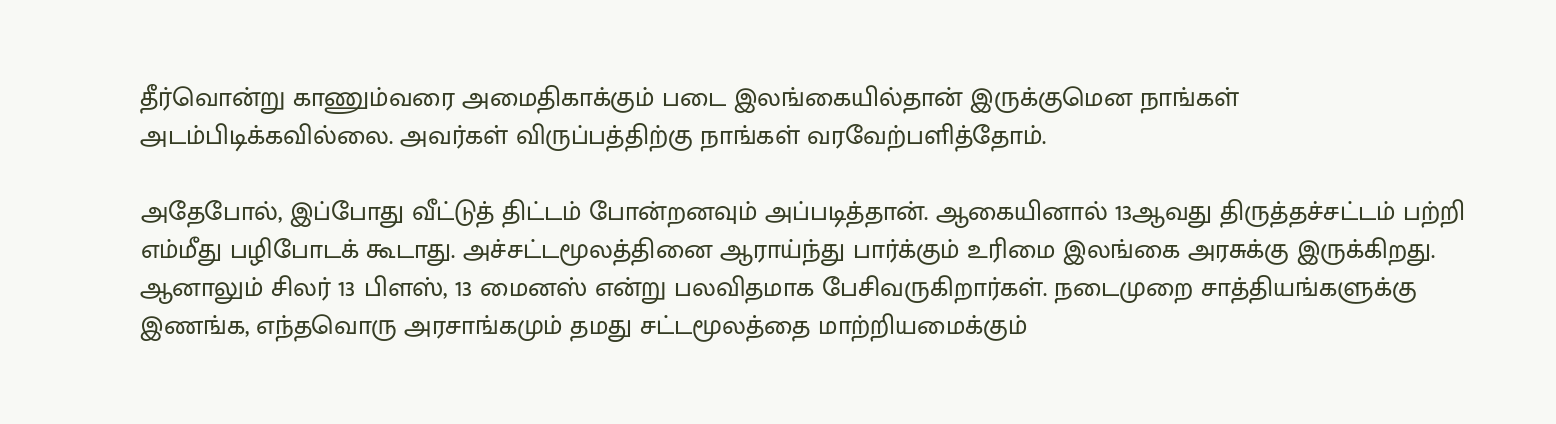தீர்வொன்று காணும்வரை அமைதிகாக்கும் படை இலங்கையில்தான் இருக்குமென நாங்கள் அடம்பிடிக்கவில்லை. அவர்கள் விருப்பத்திற்கு நாங்கள் வரவேற்பளித்தோம்.

அதேபோல், இப்போது வீட்டுத் திட்டம் போன்றனவும் அப்படித்தான். ஆகையினால் 13ஆவது திருத்தச்சட்டம் பற்றி எம்மீது பழிபோடக் கூடாது. அச்சட்டமூலத்தினை ஆராய்ந்து பார்க்கும் உரிமை இலங்கை அரசுக்கு இருக்கிறது. ஆனாலும் சிலர் 13 பிளஸ், 13 மைனஸ் என்று பலவிதமாக பேசிவருகிறார்கள். நடைமுறை சாத்தியங்களுக்கு இணங்க, எந்தவொரு அரசாங்கமும் தமது சட்டமூலத்தை மாற்றியமைக்கும்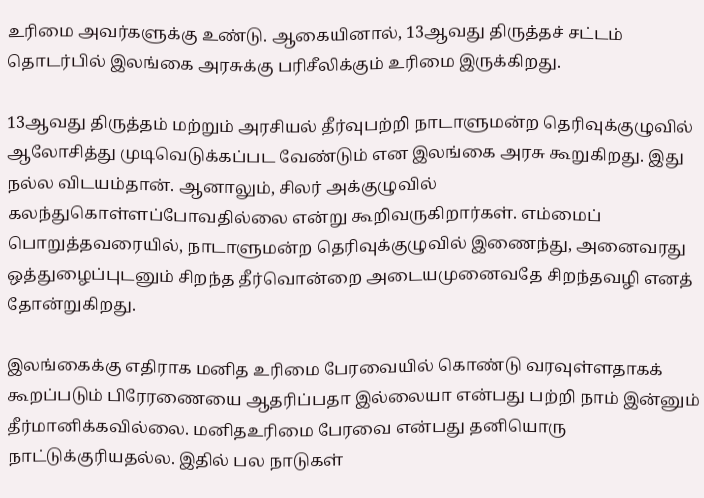உரிமை அவர்களுக்கு உண்டு. ஆகையினால், 13ஆவது திருத்தச் சட்டம் தொடர்பில் இலங்கை அரசுக்கு பரிசீலிக்கும் உரிமை இருக்கிறது.

13ஆவது திருத்தம் மற்றும் அரசியல் தீர்வுபற்றி நாடாளுமன்ற தெரிவுக்குழுவில் ஆலோசித்து முடிவெடுக்கப்பட வேண்டும் என இலங்கை அரசு கூறுகிறது. இது நல்ல விடயம்தான். ஆனாலும், சிலர் அக்குழுவில் கலந்துகொள்ளப்போவதில்லை என்று கூறிவருகிறார்கள். எம்மைப் பொறுத்தவரையில், நாடாளுமன்ற தெரிவுக்குழுவில் இணைந்து, அனைவரது ஒத்துழைப்புடனும் சிறந்த தீர்வொன்றை அடையமுனைவதே சிறந்தவழி எனத் தோன்றுகிறது.

இலங்கைக்கு எதிராக மனித உரிமை பேரவையில் கொண்டு வரவுள்ளதாகக் கூறப்படும் பிரேரணையை ஆதரிப்பதா இல்லையா என்பது பற்றி நாம் இன்னும் தீர்மானிக்கவில்லை. மனிதஉரிமை பேரவை என்பது தனியொரு நாட்டுக்குரியதல்ல. இதில் பல நாடுகள்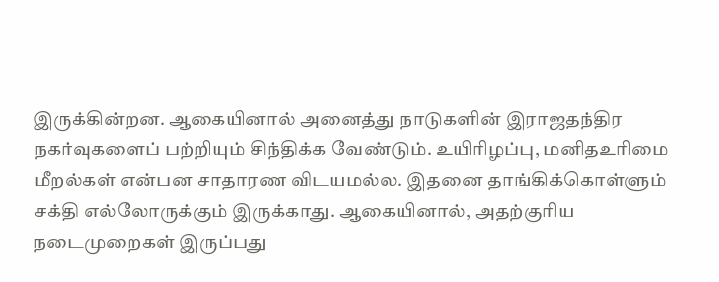இருக்கின்றன. ஆகையினால் அனைத்து நாடுகளின் இராஜதந்திர நகர்வுகளைப் பற்றியும் சிந்திக்க வேண்டும். உயிரிழப்பு, மனிதஉரிமை மீறல்கள் என்பன சாதாரண விடயமல்ல. இதனை தாங்கிக்கொள்ளும் சக்தி எல்லோருக்கும் இருக்காது. ஆகையினால், அதற்குரிய நடைமுறைகள் இருப்பது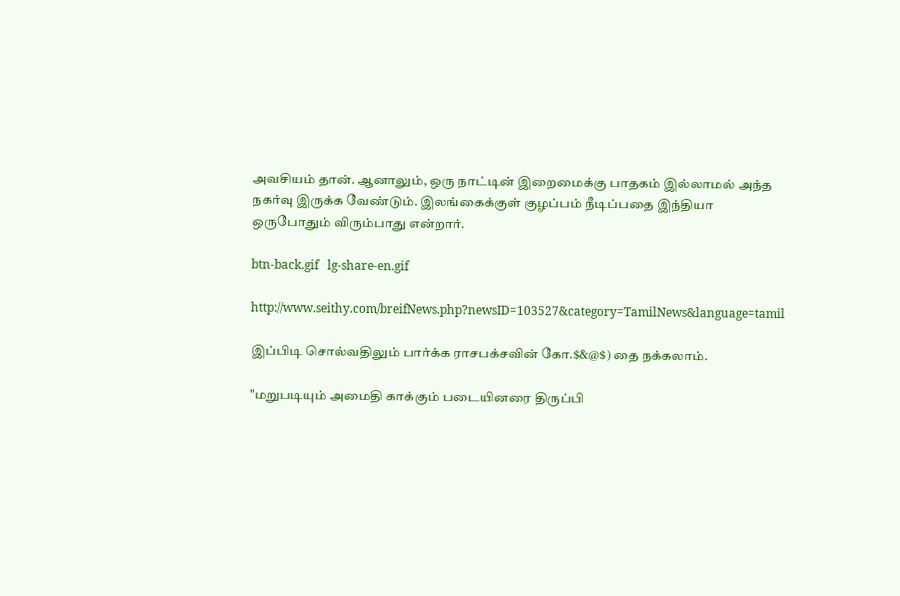அவசியம் தான். ஆனாலும், ஒரு நாட்டின் இறைமைக்கு பாதகம் இல்லாமல் அந்த நகர்வு இருக்க வேண்டும். இலங்கைக்குள் குழப்பம் நீடிப்பதை இந்தியா ஒருபோதும் விரும்பாது என்றார்.

btn-back.gif   lg-share-en.gif

http://www.seithy.com/breifNews.php?newsID=103527&category=TamilNews&language=tamil

இப்பிடி சொல்வதிலும் பார்க்க ராசபக்சவின் கோ.$&@$) தை நக்கலாம்.

"மறுபடியும் அமைதி காக்கும் படையினரை திருப்பி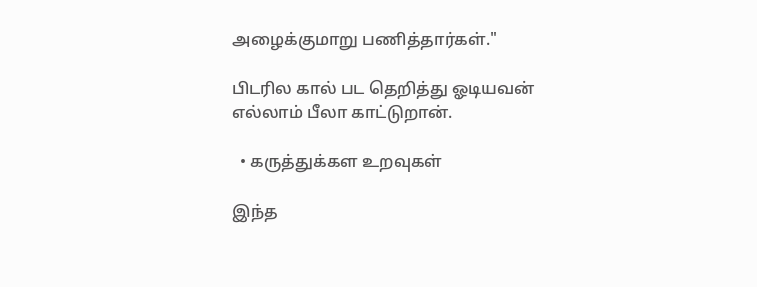அழைக்குமாறு பணித்தார்கள்."

பிடரில கால் பட தெறித்து ஓடியவன் எல்லாம் பீலா காட்டுறான்.

  • கருத்துக்கள உறவுகள்

இந்த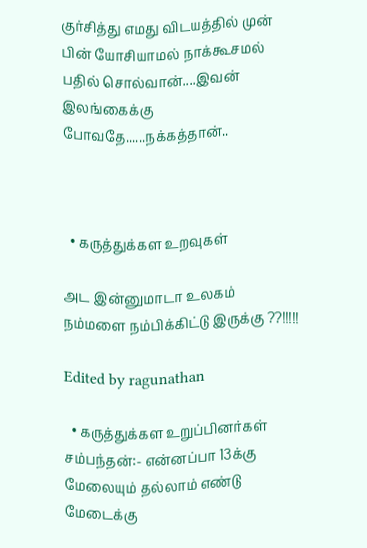குர்சித்து எமது விடயத்தில் முன் பின் யோசியாமல் நாக்கூசமல் பதில் சொல்வான்....இவன் இலங்கைக்கு போவதே......நக்கத்தான்..



  • கருத்துக்கள உறவுகள்

அட இன்னுமாடா உலகம் நம்மளை நம்பிக்கிட்டு இருக்கு ??!!!!!

Edited by ragunathan

  • கருத்துக்கள உறுப்பினர்கள்
சம்பந்தன்:- என்னப்பா 13க்கு மேலையும் தல்லாம் எண்டு மேடைக்கு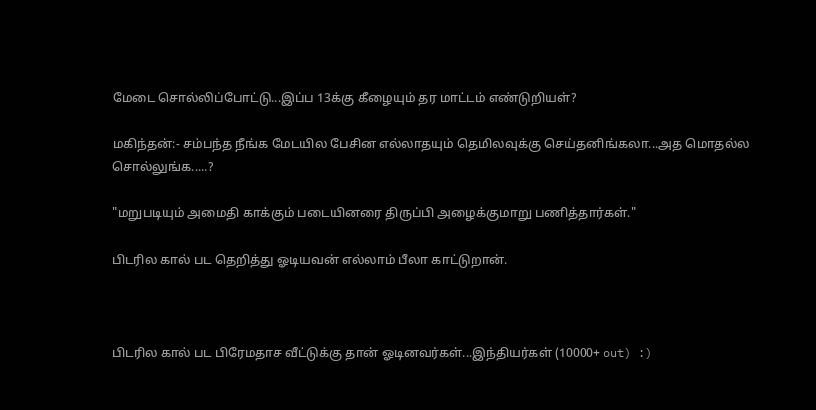மேடை சொல்லிப்போட்டு...இப்ப 13க்கு கீழையும் தர மாட்டம் எண்டுறியள்?

மகிந்தன்:- சம்பந்த நீங்க மேடயில பேசின எல்லாதயும் தெமிலவுக்கு செய்தனிங்கலா...அத மொதல்ல சொல்லுங்க.....?

"மறுபடியும் அமைதி காக்கும் படையினரை திருப்பி அழைக்குமாறு பணித்தார்கள்."

பிடரில கால் பட தெறித்து ஓடியவன் எல்லாம் பீலா காட்டுறான்.



பிடரில கால் பட பிரேமதாச வீட்டுக்கு தான் ஓடினவர்கள்...இந்தியர்கள் (10000+ out) :)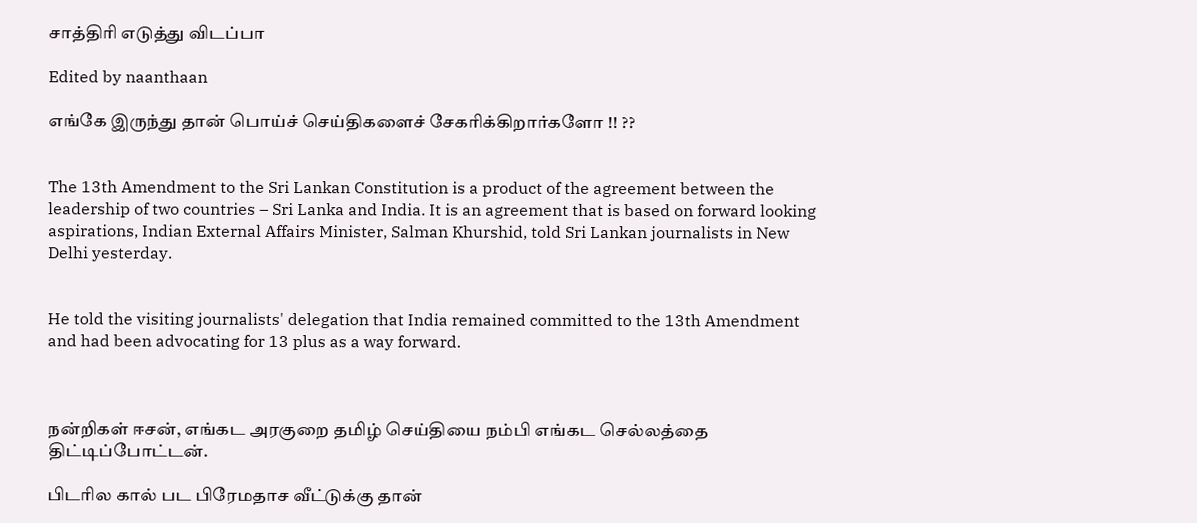சாத்திரி எடுத்து விடப்பா

Edited by naanthaan

எங்கே இருந்து தான் பொய்ச் செய்திகளைச் சேகரிக்கிறார்களோ !! ??


The 13th Amendment to the Sri Lankan Constitution is a product of the agreement between the leadership of two countries – Sri Lanka and India. It is an agreement that is based on forward looking aspirations, Indian External Affairs Minister, Salman Khurshid, told Sri Lankan journalists in New Delhi yesterday.


He told the visiting journalists' delegation that India remained committed to the 13th Amendment and had been advocating for 13 plus as a way forward.



நன்றிகள் ஈசன், எங்கட அரகுறை தமிழ் செய்தியை நம்பி எங்கட செல்லத்தை திட்டிப்போட்டன்.

பிடரில கால் பட பிரேமதாச வீட்டுக்கு தான்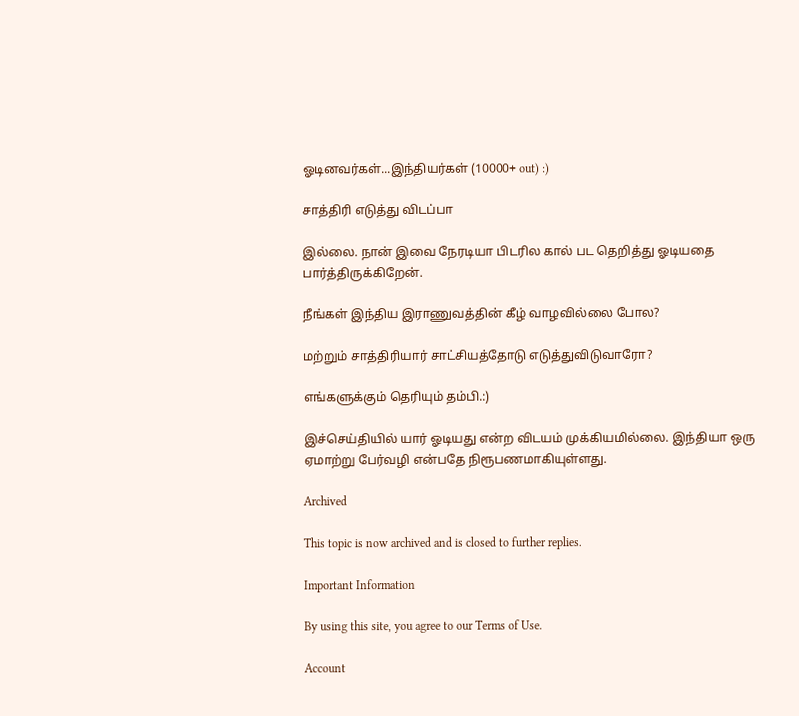ஓடினவர்கள்...இந்தியர்கள் (10000+ out) :)

சாத்திரி எடுத்து விடப்பா

இல்லை. நான் இவை நேரடியா பிடரில கால் பட தெறித்து ஓடியதை பார்த்திருக்கிறேன்.

நீங்கள் இந்திய இராணுவத்தின் கீழ் வாழவில்லை போல?

மற்றும் சாத்திரியார் சாட்சியத்தோடு எடுத்துவிடுவாரோ?

எங்களுக்கும் தெரியும் தம்பி.:)

இச்செய்தியில் யார் ஓடியது என்ற விடயம் முக்கியமில்லை. இந்தியா ஒரு ஏமாற்று பேர்வழி என்பதே நிரூபணமாகியுள்ளது.

Archived

This topic is now archived and is closed to further replies.

Important Information

By using this site, you agree to our Terms of Use.

Account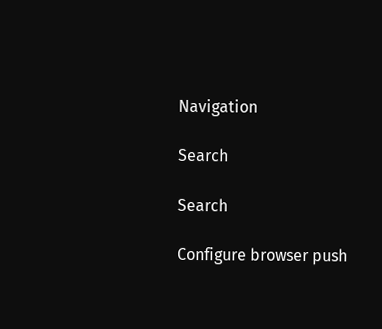Navigation

Search

Search

Configure browser push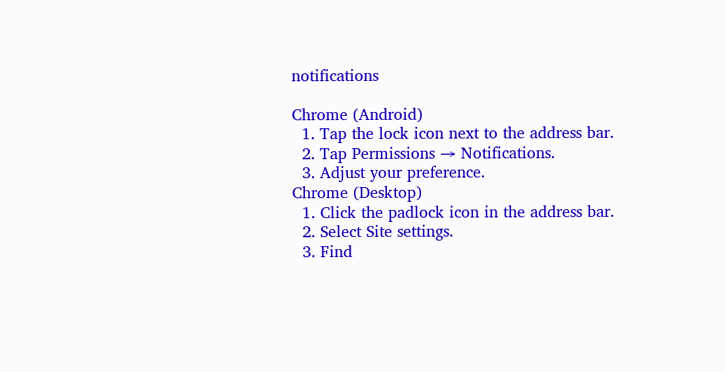notifications

Chrome (Android)
  1. Tap the lock icon next to the address bar.
  2. Tap Permissions → Notifications.
  3. Adjust your preference.
Chrome (Desktop)
  1. Click the padlock icon in the address bar.
  2. Select Site settings.
  3. Find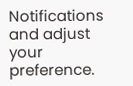Notifications and adjust your preference.